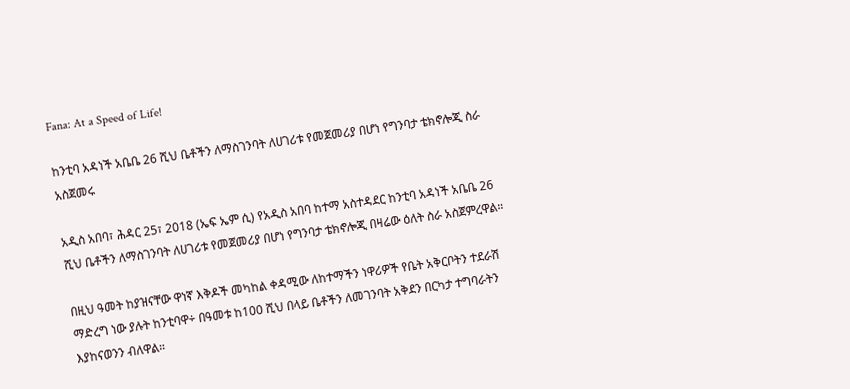Fana: At a Speed of Life!

ከንቲባ አዳነች አቤቤ 26 ሺህ ቤቶችን ለማስገንባት ለሀገሪቱ የመጀመሪያ በሆነ የግንባታ ቴክኖሎጂ ስራ አስጀመሩ

አዲስ አበባ፣ ሕዳር 25፣ 2018 (ኤፍ ኤም ሲ) የአዲስ አበባ ከተማ አስተዳደር ከንቲባ አዳነች አቤቤ 26 ሺህ ቤቶችን ለማስገንባት ለሀገሪቱ የመጀመሪያ በሆነ የግንባታ ቴክኖሎጂ በዛሬው ዕለት ስራ አስጀምረዋል።

በዚህ ዓመት ከያዝናቸው ዋነኛ እቅዶች መካከል ቀዳሚው ለከተማችን ነዋሪዎች የቤት አቅርቦትን ተደራሽ ማድረግ ነው ያሉት ከንቲባዋ÷ በዓመቱ ከ100 ሺህ በላይ ቤቶችን ለመገንባት አቅደን በርካታ ተግባራትን እያከናወንን ብለዋል።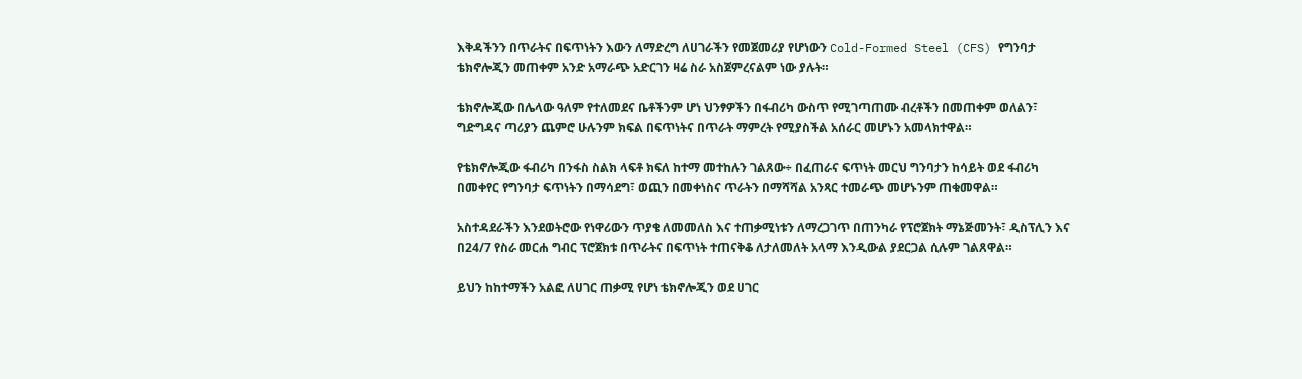እቅዳችንን በጥራትና በፍጥነትን እውን ለማድረግ ለሀገራችን የመጀመሪያ የሆነውን Cold-Formed Steel (CFS) የግንባታ ቴክኖሎጂን መጠቀም አንድ አማራጭ አድርገን ዛሬ ስራ አስጀምረናልም ነው ያሉት።

ቴክኖሎጂው በሌላው ዓለም የተለመደና ቤቶችንም ሆነ ህንፃዎችን በፋብሪካ ውስጥ የሚገጣጠሙ ብረቶችን በመጠቀም ወለልን፣ ግድግዳና ጣሪያን ጨምሮ ሁሉንም ክፍል በፍጥነትና በጥራት ማምረት የሚያስችል አሰራር መሆኑን አመላክተዋል።

የቴክኖሎጂው ፋብሪካ በንፋስ ስልክ ላፍቶ ክፍለ ከተማ መተከሉን ገልጸው÷ በፈጠራና ፍጥነት መርህ ግንባታን ከሳይት ወደ ፋብሪካ በመቀየር የግንባታ ፍጥነትን በማሳደግ፣ ወጪን በመቀነስና ጥራትን በማሻሻል አንጻር ተመራጭ መሆኑንም ጠቁመዋል።

አስተዳደራችን እንደወትሮው የነዋሪውን ጥያቄ ለመመለስ እና ተጠቃሚነቱን ለማረጋገጥ በጠንካራ የፕሮጀክት ማኔጅመንት፣ ዲስፕሊን እና በ24/7 የስራ መርሐ ግብር ፕሮጀክቱ በጥራትና በፍጥነት ተጠናቅቆ ለታለመለት አላማ እንዲውል ያደርጋል ሲሉም ገልጸዋል።

ይህን ከከተማችን አልፎ ለሀገር ጠቃሚ የሆነ ቴክኖሎጂን ወደ ሀገር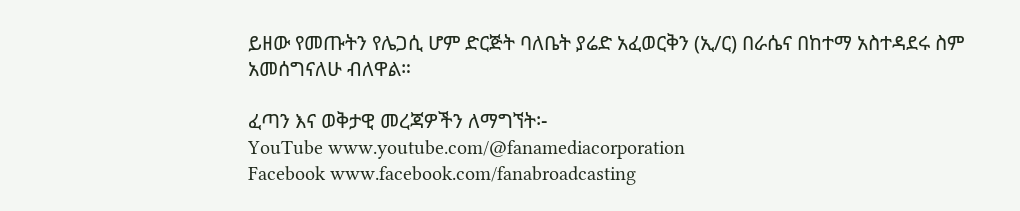ይዘው የመጡትን የሌጋሲ ሆም ድርጅት ባለቤት ያሬድ አፈወርቅን (ኢ/ር) በራሴና በከተማ አስተዳደሩ ስም አመሰግናለሁ ብለዋል።

ፈጣን እና ወቅታዊ መረጃዎችን ለማግኘት፡-
YouTube www.youtube.com/@fanamediacorporation
Facebook www.facebook.com/fanabroadcasting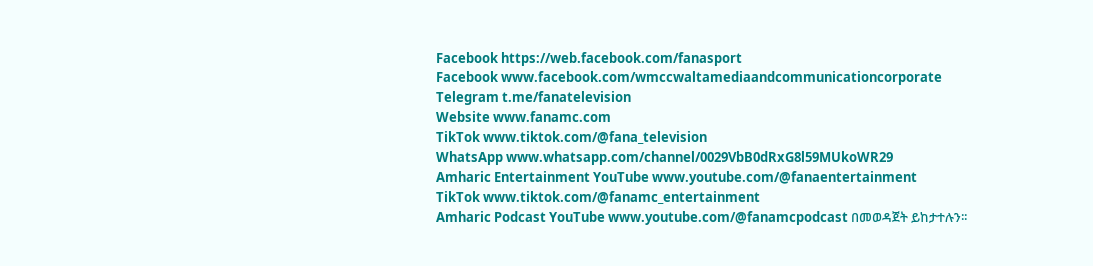Facebook https://web.facebook.com/fanasport
Facebook www.facebook.com/wmccwaltamediaandcommunicationcorporate
Telegram t.me/fanatelevision
Website www.fanamc.com
TikTok www.tiktok.com/@fana_television
WhatsApp www.whatsapp.com/channel/0029VbB0dRxG8l59MUkoWR29
Amharic Entertainment YouTube www.youtube.com/@fanaentertainment
TikTok www.tiktok.com/@fanamc_entertainment
Amharic Podcast YouTube www.youtube.com/@fanamcpodcast በመወዳጀት ይከታተሉን፡፡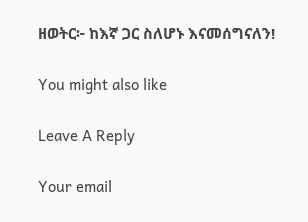ዘወትር፦ ከእኛ ጋር ስለሆኑ እናመሰግናለን!

You might also like

Leave A Reply

Your email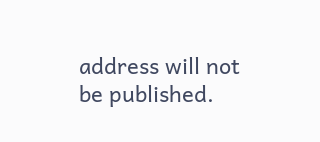address will not be published.